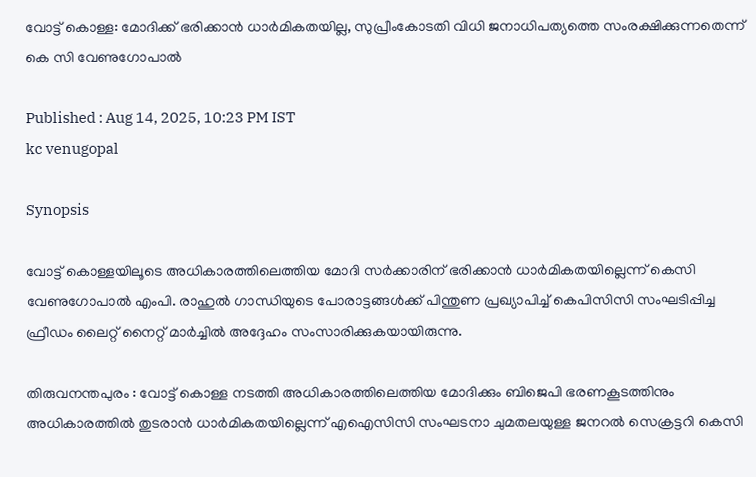വോട്ട് കൊള്ള: മോദിക്ക് ഭരിക്കാൻ ധാർമികതയില്ല, സുപ്രീംകോടതി വിധി ജനാധിപത്യത്തെ സംരക്ഷിക്കുന്നതെന്ന് കെ സി വേണുഗോപാൽ

Published : Aug 14, 2025, 10:23 PM IST
kc venugopal

Synopsis

വോട്ട് കൊള്ളയിലൂടെ അധികാരത്തിലെത്തിയ മോദി സർക്കാരിന് ഭരിക്കാൻ ധാർമികതയില്ലെന്ന് കെസി വേണുഗോപാൽ എംപി. രാഹുൽ ഗാന്ധിയുടെ പോരാട്ടങ്ങൾക്ക് പിന്തുണ പ്രഖ്യാപിച്ച് കെപിസിസി സംഘടിപ്പിച്ച ഫ്രീഡം ലൈറ്റ് നൈറ്റ് മാർച്ചിൽ അദ്ദേഹം സംസാരിക്കുകയായിരുന്നു.

തിരുവനന്തപുരം : വോട്ട് കൊള്ള നടത്തി അധികാരത്തിലെത്തിയ മോദിക്കും ബിജെപി ഭരണകൂടത്തിനും അധികാരത്തില്‍ തുടരാന്‍ ധാര്‍മികതയില്ലെന്ന് എഐസിസി സംഘടനാ ചുമതലയുള്ള ജനറല്‍ സെക്രട്ടറി കെസി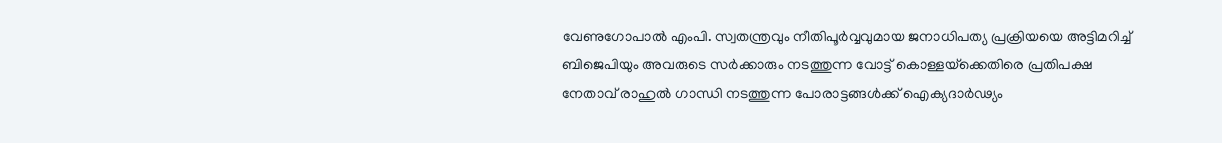വേണുഗോപാല്‍ എംപി. സ്വതന്ത്രവും നീതിപൂര്‍വ്വവുമായ ജനാധിപത്യ പ്രക്രിയയെ അട്ടിമറിച്ച് ബിജെപിയും അവരുടെ സര്‍ക്കാരും നടത്തുന്ന വോട്ട് കൊള്ളയ്‌ക്കെതിരെ പ്രതിപക്ഷ നേതാവ് രാഹുല്‍ ഗാന്ധി നടത്തുന്ന പോരാട്ടങ്ങള്‍ക്ക് ഐക്യദാര്‍ഢ്യം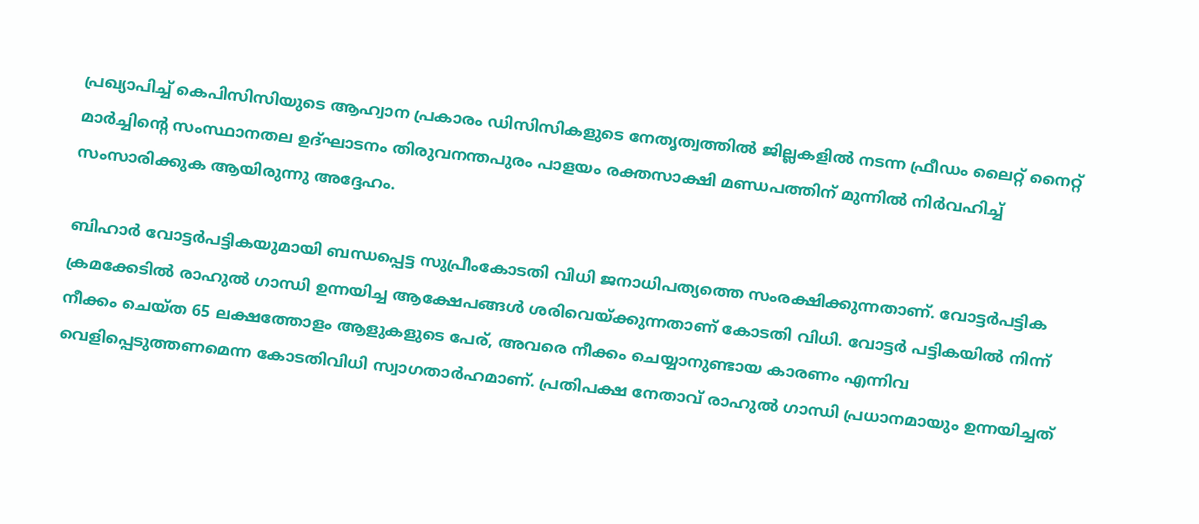പ്രഖ്യാപിച്ച് കെപിസിസിയുടെ ആഹ്വാന പ്രകാരം ഡിസിസികളുടെ നേതൃത്വത്തില്‍ ജില്ലകളില്‍ നടന്ന ഫ്രീഡം ലൈറ്റ് നൈറ്റ് മാര്‍ച്ചിന്റെ സംസ്ഥാനതല ഉദ്ഘാടനം തിരുവനന്തപുരം പാളയം രക്തസാക്ഷി മണ്ഡപത്തിന് മുന്നില്‍ നിര്‍വഹിച്ച് സംസാരിക്കുക ആയിരുന്നു അദ്ദേഹം.

ബിഹാര്‍ വോട്ടര്‍പട്ടികയുമായി ബന്ധപ്പെട്ട സുപ്രീംകോടതി വിധി ജനാധിപത്യത്തെ സംരക്ഷിക്കുന്നതാണ്. വോട്ടര്‍പട്ടിക ക്രമക്കേടില്‍ രാഹുല്‍ ഗാന്ധി ഉന്നയിച്ച ആക്ഷേപങ്ങള്‍ ശരിവെയ്ക്കുന്നതാണ് കോടതി വിധി. വോട്ടര്‍ പട്ടികയില്‍ നിന്ന് നീക്കം ചെയ്ത 65 ലക്ഷത്തോളം ആളുകളുടെ പേര്, അവരെ നീക്കം ചെയ്യാനുണ്ടായ കാരണം എന്നിവ വെളിപ്പെടുത്തണമെന്ന കോടതിവിധി സ്വാഗതാര്‍ഹമാണ്. പ്രതിപക്ഷ നേതാവ് രാഹുല്‍ ഗാന്ധി പ്രധാനമായും ഉന്നയിച്ചത്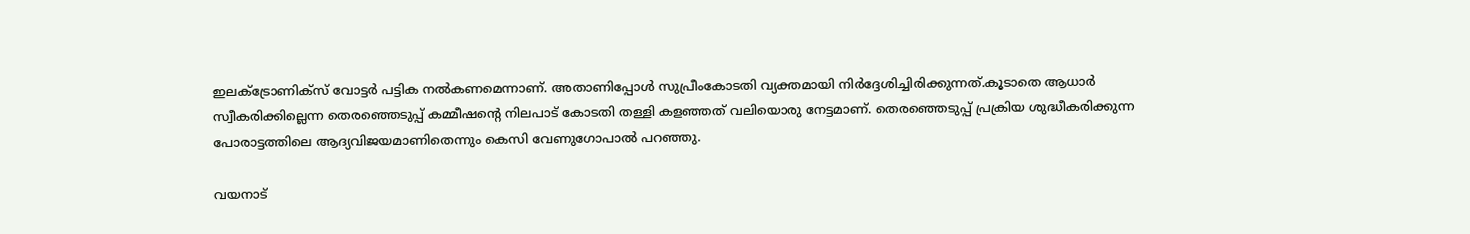ഇലക്ട്രോണിക്സ് വോട്ടര്‍ പട്ടിക നല്‍കണമെന്നാണ്. അതാണിപ്പോള്‍ സുപ്രീംകോടതി വ്യക്തമായി നിര്‍ദ്ദേശിച്ചിരിക്കുന്നത്.കൂടാതെ ആധാര്‍ സ്വീകരിക്കില്ലെന്ന തെരഞ്ഞെടുപ്പ് കമ്മീഷന്റെ നിലപാട് കോടതി തള്ളി കളഞ്ഞത് വലിയൊരു നേട്ടമാണ്. തെരഞ്ഞെടുപ്പ് പ്രക്രിയ ശുദ്ധീകരിക്കുന്ന പോരാട്ടത്തിലെ ആദ്യവിജയമാണിതെന്നും കെസി വേണുഗോപാല്‍ പറഞ്ഞു.

വയനാട്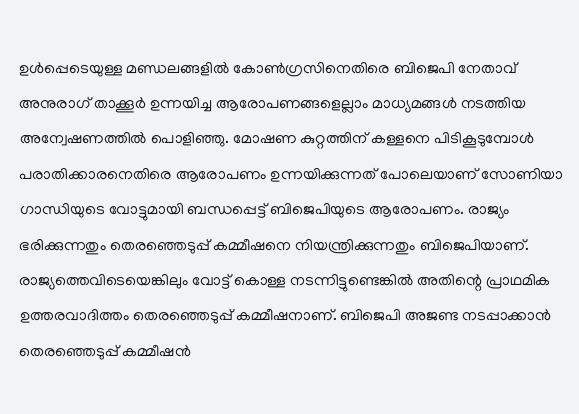ഉള്‍പ്പെടെയുള്ള മണ്ഡലങ്ങളില്‍ കോണ്‍ഗ്രസിനെതിരെ ബിജെപി നേതാവ് അനുരാഗ് താക്കൂര്‍ ഉന്നയിച്ച ആരോപണങ്ങളെല്ലാം മാധ്യമങ്ങള്‍ നടത്തിയ അന്വേഷണത്തില്‍ പൊളിഞ്ഞു. മോഷണ കുറ്റത്തിന് കള്ളനെ പിടികൂടുമ്പോള്‍ പരാതിക്കാരനെതിരെ ആരോപണം ഉന്നയിക്കുന്നത് പോലെയാണ് സോണിയാ ഗാന്ധിയുടെ വോട്ടുമായി ബന്ധപ്പെട്ട് ബിജെപിയുടെ ആരോപണം. രാജ്യം ഭരിക്കുന്നതും തെരഞ്ഞെടുപ്പ് കമ്മീഷനെ നിയന്ത്രിക്കുന്നതും ബിജെപിയാണ്. രാജ്യത്തെവിടെയെങ്കിലും വോട്ട് കൊള്ള നടന്നിട്ടുണ്ടെങ്കില്‍ അതിന്റെ പ്രാഥമിക ഉത്തരവാദിത്തം തെരഞ്ഞെടുപ്പ് കമ്മീഷനാണ്. ബിജെപി അജണ്ട നടപ്പാക്കാന്‍ തെരഞ്ഞെടുപ്പ് കമ്മീഷന്‍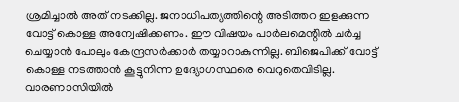ശ്രമിച്ചാല്‍ അത് നടക്കില്ല. ജനാധിപത്യത്തിന്റെ അടിത്തറ ഇളക്കുന്ന വോട്ട് കൊള്ള അന്വേഷിക്കണം. ഈ വിഷയം പാര്‍ലമെന്റില്‍ ചര്‍ച്ച ചെയ്യാന്‍ പോലും കേന്ദ്രസര്‍ക്കാര്‍ തയ്യാറാകുന്നില്ല. ബിജെപിക്ക് വോട്ട് കൊള്ള നടത്താന്‍ കൂട്ടുനിന്ന ഉദ്യോഗസ്ഥരെ വെറുതെവിടില്ല. വാരണാസിയില്‍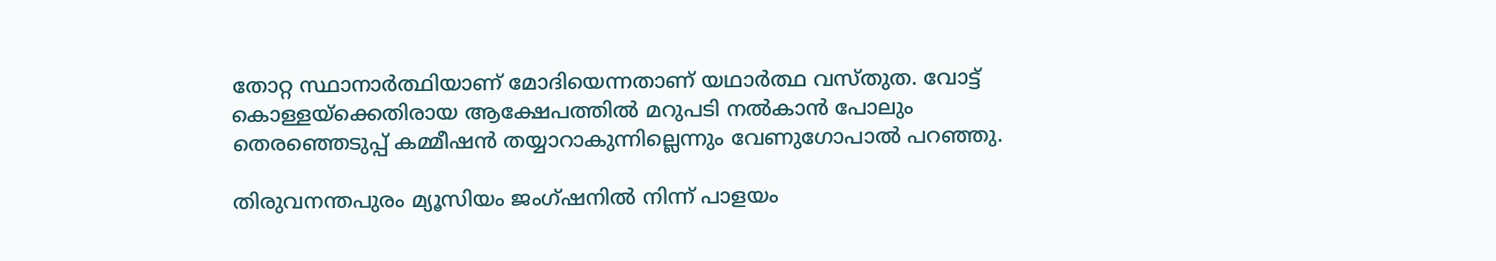തോറ്റ സ്ഥാനാര്‍ത്ഥിയാണ് മോദിയെന്നതാണ് യഥാര്‍ത്ഥ വസ്തുത. വോട്ട് കൊള്ളയ്‌ക്കെതിരായ ആക്ഷേപത്തില്‍ മറുപടി നല്‍കാന്‍ പോലും തെരഞ്ഞെടുപ്പ് കമ്മീഷന്‍ തയ്യാറാകുന്നില്ലെന്നും വേണുഗോപാല്‍ പറഞ്ഞു.

തിരുവനന്തപുരം മ്യൂസിയം ജംഗ്ഷനില്‍ നിന്ന് പാളയം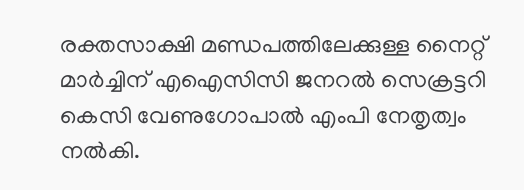രക്തസാക്ഷി മണ്ഡപത്തിലേക്കുള്ള നൈറ്റ് മാര്‍ച്ചിന് എഐസിസി ജനറല്‍ സെക്രട്ടറി കെസി വേണുഗോപാല്‍ എംപി നേതൃത്വം നല്‍കി.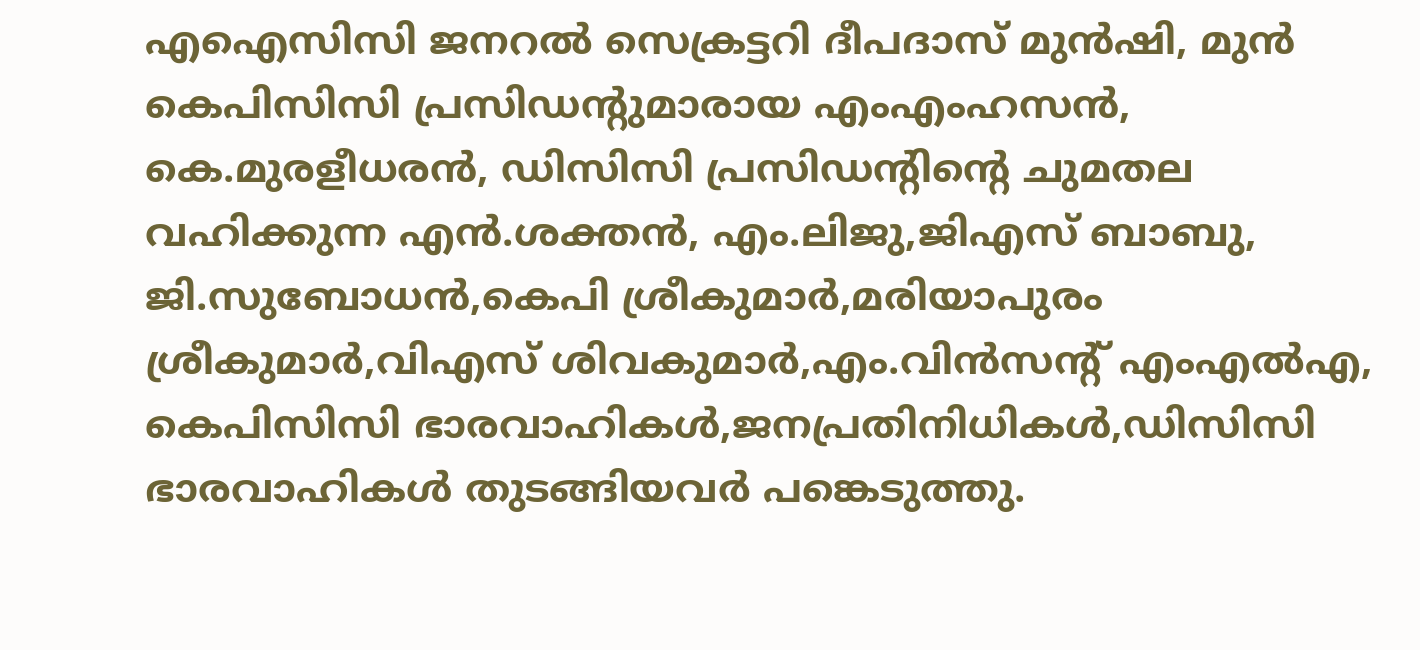എഐസിസി ജനറല്‍ സെക്രട്ടറി ദീപദാസ് മുന്‍ഷി, മുന്‍ കെപിസിസി പ്രസിഡന്റുമാരായ എംഎംഹസന്‍, കെ.മുരളീധരന്‍, ഡിസിസി പ്രസിഡന്റിന്റെ ചുമതല വഹിക്കുന്ന എന്‍.ശക്തന്‍, എം.ലിജു,ജിഎസ് ബാബു, ജി.സുബോധന്‍,കെപി ശ്രീകുമാര്‍,മരിയാപുരം ശ്രീകുമാര്‍,വിഎസ് ശിവകുമാര്‍,എം.വിന്‍സന്റ് എംഎല്‍എ, കെപിസിസി ഭാരവാഹികള്‍,ജനപ്രതിനിധികള്‍,ഡിസിസി ഭാരവാഹികള്‍ തുടങ്ങിയവര്‍ പങ്കെടുത്തു.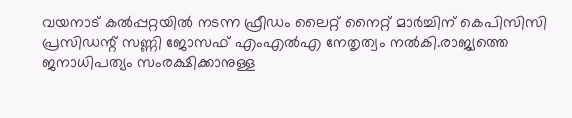വയനാട് കല്‍പ്പറ്റയില്‍ നടന്ന ഫ്രീഡം ലൈറ്റ് നൈറ്റ് മാര്‍ച്ചിന് കെപിസിസി പ്രസിഡന്റ് സണ്ണി ജോസഫ് എംഎല്‍എ നേതൃത്വം നല്‍കി.രാജ്യത്തെ ജനാധിപത്യം സംരക്ഷിക്കാനുള്ള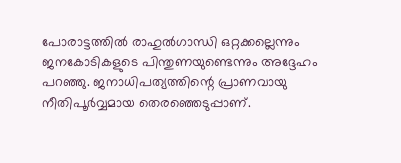പോരാട്ടത്തില്‍ രാഹുല്‍ഗാന്ധി ഒറ്റക്കല്ലെന്നും ജനകോടികളുടെ പിന്തുണയുണ്ടെന്നും അദ്ദേഹം പറഞ്ഞു. ജനാധിപത്യത്തിന്റെ പ്രാണവായു നീതിപൂര്‍വ്വമായ തെരഞ്ഞെടുപ്പാണ്.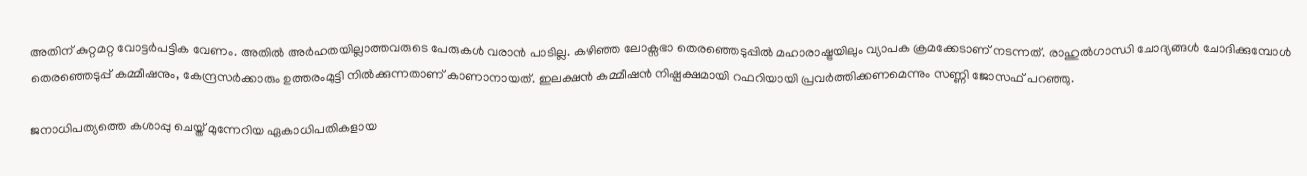അതിന് കുറ്റമറ്റ വോട്ടര്‍പട്ടിക വേണം. അതില്‍ അര്‍ഹതയില്ലാത്തവരുടെ പേരുകള്‍ വരാന്‍ പാടില്ല. കഴിഞ്ഞ ലോക്സഭാ തെരഞ്ഞെടുപ്പില്‍ മഹാരാഷ്ട്രയിലും വ്യാപക ക്രമക്കേടാണ് നടന്നത്. രാഹുല്‍ഗാന്ധി ചോദ്യങ്ങള്‍ ചോദിക്കുമ്പോള്‍ തെരഞ്ഞെടുപ്പ് കമ്മീഷനും, കേന്ദ്രസര്‍ക്കാരും ഉത്തരംമുട്ടി നില്‍ക്കുന്നതാണ് കാണാനായത്. ഇലക്ഷന്‍ കമ്മീഷന്‍ നിഷ്പക്ഷമായി റഫറിയായി പ്രവര്‍ത്തിക്കണമെന്നും സണ്ണി ജോസഫ് പറഞ്ഞു.

ജനാധിപത്യത്തെ കശാപ്പു ചെയ്ത് മുന്നേറിയ ഏകാധിപതികളായ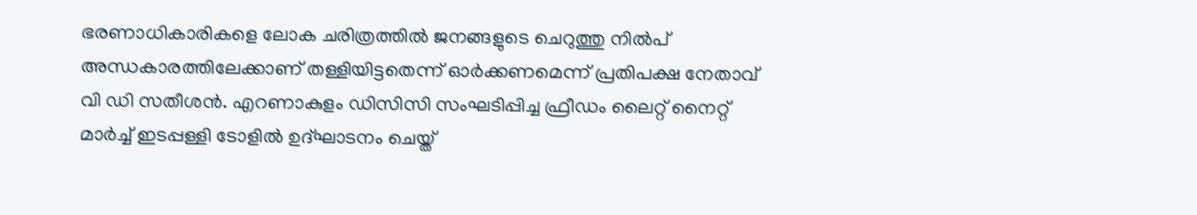ഭരണാധികാരികളെ ലോക ചരിത്രത്തില്‍ ജനങ്ങളുടെ ചെറുത്തു നില്‍പ് അന്ധകാരത്തിലേക്കാണ് തള്ളിയിട്ടതെന്ന് ഓര്‍ക്കണമെന്ന് പ്രതിപക്ഷ നേതാവ് വി ഡി സതീശന്‍. എറണാകുളം ഡിസിസി സംഘടിപ്പിച്ച ഫ്രീഡം ലൈറ്റ് നൈറ്റ് മാര്‍ച്ച് ഇടപ്പള്ളി ടോളില്‍ ഉദ്ഘാടനം ചെയ്ത്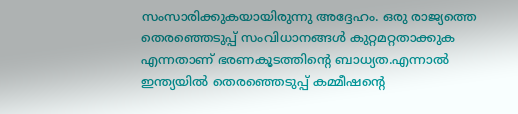സംസാരിക്കുകയായിരുന്നു അദ്ദേഹം. ഒരു രാജ്യത്തെ തെരഞ്ഞെടുപ്പ് സംവിധാനങ്ങള്‍ കുറ്റമറ്റതാക്കുക എന്നതാണ് ഭരണകൂടത്തിന്റെ ബാധ്യത.എന്നാല്‍ ഇന്ത്യയില്‍ തെരഞ്ഞെടുപ്പ് കമ്മീഷന്റെ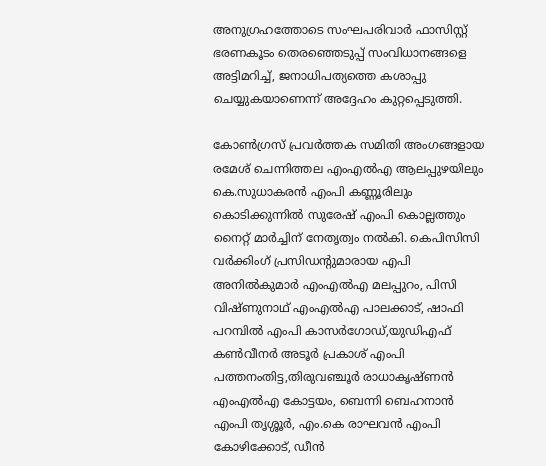അനുഗ്രഹത്തോടെ സംഘപരിവാര്‍ ഫാസിസ്റ്റ് ഭരണകൂടം തെരഞ്ഞെടുപ്പ് സംവിധാനങ്ങളെ അട്ടിമറിച്ച്, ജനാധിപത്യത്തെ കശാപ്പു ചെയ്യുകയാണെന്ന് അദ്ദേഹം കുറ്റപ്പെടുത്തി.

കോണ്‍ഗ്രസ് പ്രവര്‍ത്തക സമിതി അംഗങ്ങളായ രമേശ് ചെന്നിത്തല എംഎല്‍എ ആലപ്പുഴയിലും കെ.സുധാകരന്‍ എംപി കണ്ണൂരിലും കൊടിക്കുന്നില്‍ സുരേഷ് എംപി കൊല്ലത്തും നൈറ്റ് മാര്‍ച്ചിന് നേതൃത്വം നല്‍കി. കെപിസിസി വര്‍ക്കിംഗ് പ്രസിഡന്റുമാരായ എപി അനില്‍കുമാര്‍ എംഎല്‍എ മലപ്പുറം, പിസി വിഷ്ണുനാഥ് എംഎല്‍എ പാലക്കാട്, ഷാഫി പറമ്പില്‍ എംപി കാസര്‍ഗോഡ്,യുഡിഎഫ് കണ്‍വീനര്‍ അടൂര്‍ പ്രകാശ് എംപി പത്തനംതിട്ട,തിരുവഞ്ചൂര്‍ രാധാകൃഷ്ണന്‍ എംഎല്‍എ കോട്ടയം, ബെന്നി ബെഹനാന്‍ എംപി തൃശ്ശൂര്‍, എം.കെ രാഘവന്‍ എംപി കോഴിക്കോട്, ഡീന്‍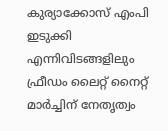കുര്യാക്കോസ് എംപി ഇടുക്കി എന്നിവിടങ്ങളിലും ഫ്രീഡം ലൈറ്റ് നൈറ്റ് മാര്‍ച്ചിന് നേതൃത്വം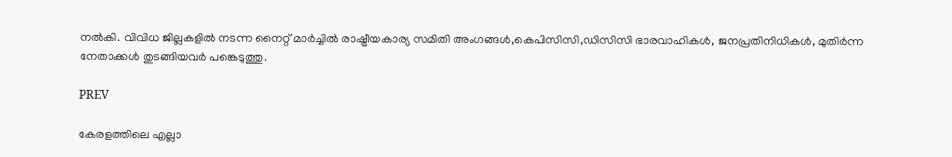നല്‍കി. വിവിധ ജില്ലകളില്‍ നടന്ന നൈറ്റ് മാര്‍ച്ചില്‍ രാഷ്ട്രീയകാര്യ സമിതി അംഗങ്ങള്‍,കെപിസിസി,ഡിസിസി ഭാരവാഹികള്‍, ജനപ്രതിനിധികള്‍, മുതിര്‍ന്ന നേതാക്കള്‍ തുടങ്ങിയവര്‍ പങ്കെടുത്തു.

PREV

കേരളത്തിലെ എല്ലാ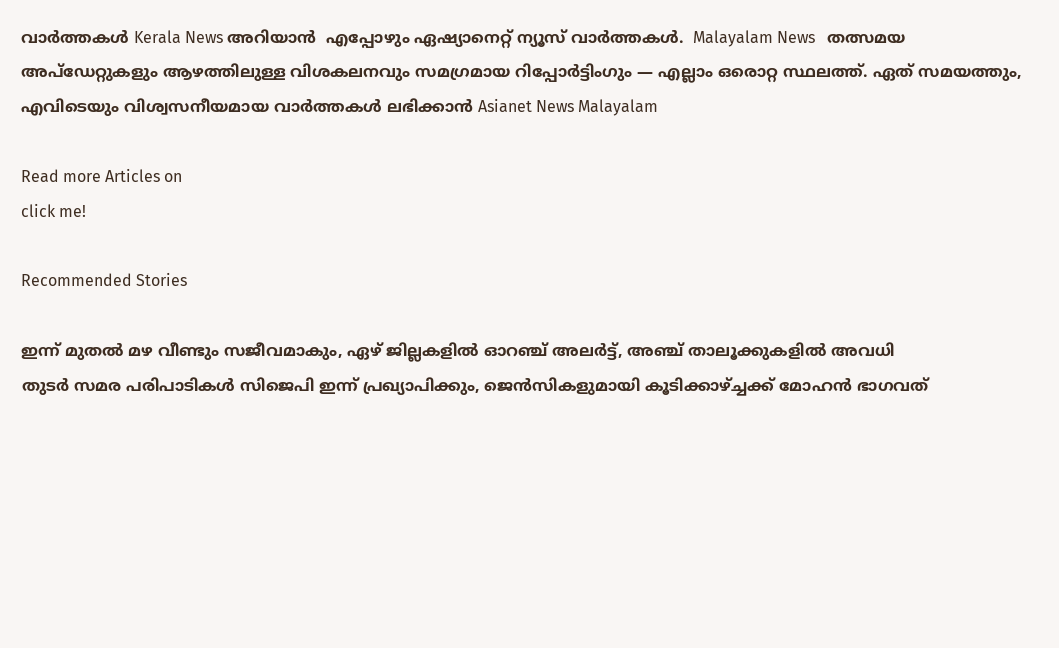വാർത്തകൾ Kerala News അറിയാൻ  എപ്പോഴും ഏഷ്യാനെറ്റ് ന്യൂസ് വാർത്തകൾ.  Malayalam News   തത്സമയ അപ്‌ഡേറ്റുകളും ആഴത്തിലുള്ള വിശകലനവും സമഗ്രമായ റിപ്പോർട്ടിംഗും — എല്ലാം ഒരൊറ്റ സ്ഥലത്ത്. ഏത് സമയത്തും, എവിടെയും വിശ്വസനീയമായ വാർത്തകൾ ലഭിക്കാൻ Asianet News Malayalam

Read more Articles on
click me!

Recommended Stories

ഇന്ന് മുതൽ മഴ വീണ്ടും സജീവമാകും, ഏഴ് ജില്ലകളിൽ ഓറഞ്ച് അലർട്ട്, അഞ്ച് താലൂക്കുകളിൽ അവധി
തുടർ സമര പരിപാടികൾ സിജെപി ഇന്ന് പ്രഖ്യാപിക്കും, ജെൻസികളുമായി കൂടിക്കാഴ്ച്ചക്ക് മോഹൻ ഭാഗവത്